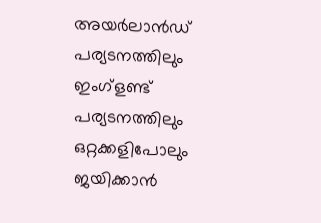അയർലാൻഡ് പര്യടനത്തിലും ഇംഗ്ളണ്ട് പര്യടനത്തിലും ഒറ്റക്കളിപോലും ജയിക്കാൻ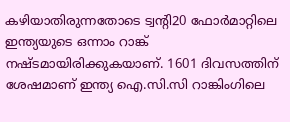കഴിയാതിരുന്നതോടെ ട്വന്റി20 ഫോർമാറ്റിലെ ഇന്ത്യയുടെ ഒന്നാം റാങ്ക് നഷ്ടമായിരിക്കുകയാണ്. 1601 ദിവസത്തിന് ശേഷമാണ് ഇന്ത്യ ഐ.സി.സി റാങ്കിംഗിലെ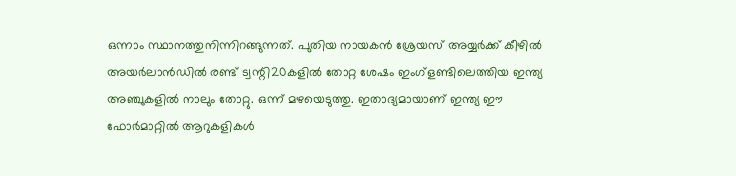ഒന്നാം സ്ഥാനത്തുനിന്നിറങ്ങുന്നത്. പുതിയ നായകൻ ശ്രേയസ് അയ്യർക്ക് കീഴിൽ അയർലാൻഡിൽ രണ്ട് ട്വന്റി20കളിൽ തോറ്റ ശേഷം ഇംഗ്ളണ്ടിലെത്തിയ ഇന്ത്യ അഞ്ചുകളിൽ നാലും തോറ്റു. ഒന്ന് മഴയെടുത്തു. ഇതാദ്യമായാണ് ഇന്ത്യ ഈ ഫോർമാറ്റിൽ ആറുകളികൾ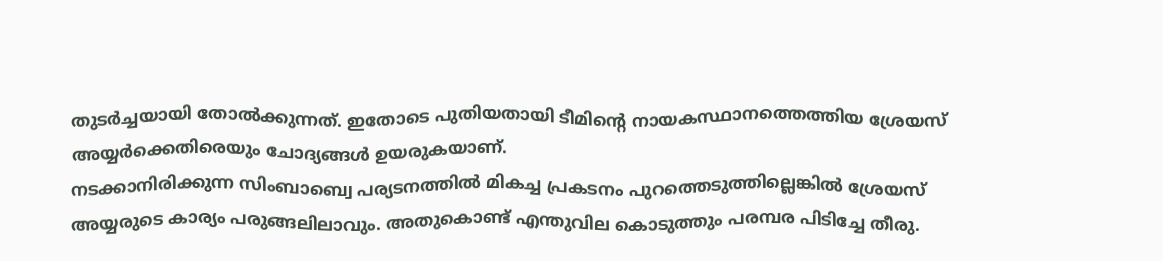തുടർച്ചയായി തോൽക്കുന്നത്. ഇതോടെ പുതിയതായി ടീമിന്റെ നായകസ്ഥാനത്തെത്തിയ ശ്രേയസ് അയ്യർക്കെതിരെയും ചോദ്യങ്ങൾ ഉയരുകയാണ്.
നടക്കാനിരിക്കുന്ന സിംബാബ്വെ പര്യടനത്തിൽ മികച്ച പ്രകടനം പുറത്തെടുത്തില്ലെങ്കിൽ ശ്രേയസ് അയ്യരുടെ കാര്യം പരുങ്ങലിലാവും. അതുകൊണ്ട് എന്തുവില കൊടുത്തും പരമ്പര പിടിച്ചേ തീരു.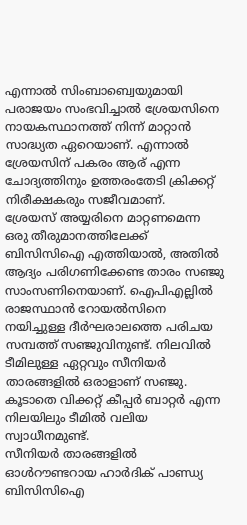എന്നാൽ സിംബാബ്വെയുമായി പരാജയം സംഭവിച്ചാൽ ശ്രേയസിനെ നായകസ്ഥാനത്ത് നിന്ന് മാറ്റാൻ സാദ്ധ്യത ഏറെയാണ്. എന്നാൽ ശ്രേയസിന് പകരം ആര് എന്ന ചോദ്യത്തിനും ഉത്തരംതേടി ക്രിക്കറ്റ് നിരീക്ഷകരും സജീവമാണ്.
ശ്രേയസ് അയ്യരിനെ മാറ്റണമെന്ന ഒരു തീരുമാനത്തിലേക്ക് ബിസിസിഐ എത്തിയാൽ, അതിൽ ആദ്യം പരിഗണിക്കേണ്ട താരം സഞ്ജു സാംസണിനെയാണ്. ഐപിഎല്ലിൽ രാജസ്ഥാൻ റോയൽസിനെ നയിച്ചുള്ള ദീർഘരാലത്തെ പരിചയ സമ്പത്ത് സഞ്ജുവിനുണ്ട്. നിലവിൽ ടീമിലുള്ള ഏറ്റവും സീനിയർ താരങ്ങളിൽ ഒരാളാണ് സഞ്ജു. കൂടാതെ വിക്കറ്റ് കീപ്പർ ബാറ്റർ എന്ന നിലയിലും ടീമിൽ വലിയ സ്വാധീനമുണ്ട്.
സീനിയർ താരങ്ങളിൽ ഓൾറൗണ്ടറായ ഹാർദിക് പാണ്ഡ്യ ബിസിസിഐ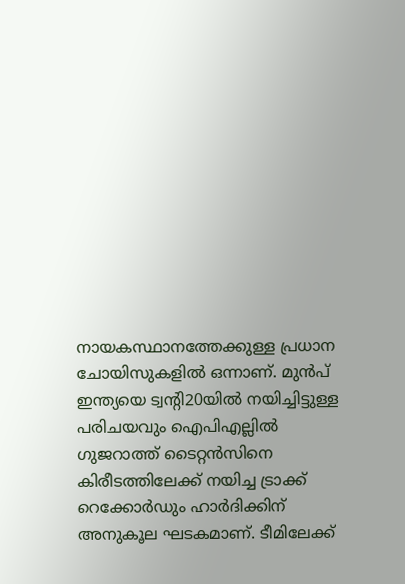നായകസ്ഥാനത്തേക്കുള്ള പ്രധാന ചോയിസുകളിൽ ഒന്നാണ്. മുൻപ് ഇന്ത്യയെ ട്വന്റി20യിൽ നയിച്ചിട്ടുള്ള പരിചയവും ഐപിഎല്ലിൽ ഗുജറാത്ത് ടൈറ്റൻസിനെ കിരീടത്തിലേക്ക് നയിച്ച ട്രാക്ക് റെക്കോർഡും ഹാർദിക്കിന് അനുകൂല ഘടകമാണ്. ടീമിലേക്ക്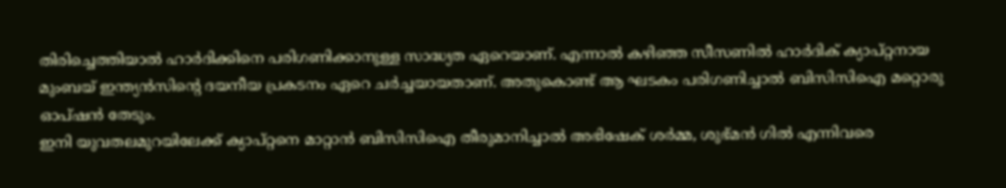തിരിച്ചെത്തിയാൽ ഹാർദിക്കിനെ പരിഗണിക്കാനുള്ള സാദ്ധ്യത ഏറെയാണ്. എന്നാൽ കഴിഞ്ഞ സീസണിൽ ഹാർദിക് ക്യാപ്റ്റനായ മുംബയ് ഇന്ത്യൻസിന്റെ ദയനീയ പ്രകടനം ഏറെ ചർച്ചയായതാണ്. അതുകൊണ്ട് ആ ഘടകം പരിഗണിച്ചാൽ ബിസിസിഐ മറ്റൊരു ഓപ്ഷൻ തേടും.
ഇനി യുവതലമുറയിലേക്ക് ക്യാപ്റ്റനെ മാറ്റാൻ ബിസിസിഐ തീരുമാനിച്ചാൽ അഭിഷേക് ശർമ്മ, ശുഭ്മൻ ഗിൽ എന്നിവരെ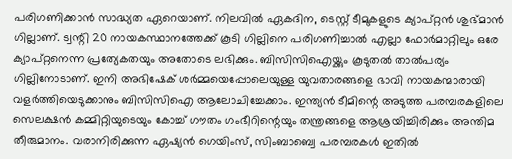പരിഗണിക്കാൻ സാദ്ധ്യത ഏറെയാണ്. നിലവിൽ ഏകദിന, ടെസ്റ്റ് ടീമുകളുടെ ക്യാപ്റ്റൻ ശുഭ്മാൻ ഗില്ലാണ്. ട്വന്റി 20 നായകസ്ഥാനത്തേക്ക് കൂടി ഗില്ലിനെ പരിഗണിച്ചാൽ എല്ലാ ഫോർമാറ്റിലും ഒരേ ക്യാപ്റ്റനെന്ന പ്രത്യേകതയും അതോടെ ലഭിക്കും. ബിസിസിഐയ്ക്കും കൂടുതൽ താൽപര്യം ഗില്ലിനോടാണ്. ഇനി അഭിഷേക് ശർമ്മയെപ്പോലെയുള്ള യുവതാരങ്ങളെ ഭാവി നായകന്മാരായി വളർത്തിയെടുക്കാനും ബിസിസിഐ ആലോചിച്ചേക്കാം. ഇന്ത്യൻ ടീമിന്റെ അടുത്ത പരമ്പരകളിലെ സെലക്ഷൻ കമ്മിറ്റിയുടെയും കോച്ച് ഗൗതം ഗംഭീറിന്റെയും തന്ത്രങ്ങളെ ആശ്രയിച്ചിരിക്കും അന്തിമ തീരുമാനം. വരാനിരിക്കുന്ന ഏഷ്യൻ ഗെയിംസ്, സിംബാബ്വെ പരമ്പരകൾ ഇതിൽ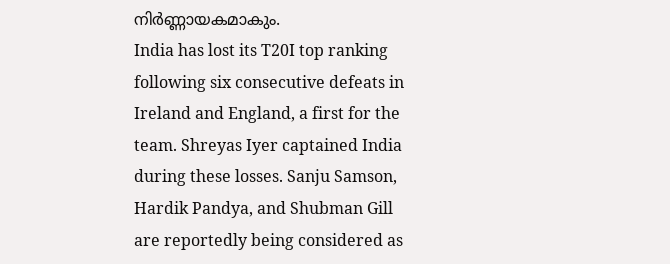നിർണ്ണായകമാകും.
India has lost its T20I top ranking following six consecutive defeats in Ireland and England, a first for the team. Shreyas Iyer captained India during these losses. Sanju Samson, Hardik Pandya, and Shubman Gill are reportedly being considered as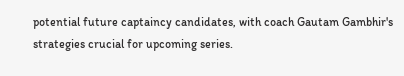potential future captaincy candidates, with coach Gautam Gambhir's strategies crucial for upcoming series.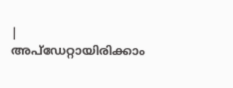|
അപ്ഡേറ്റായിരിക്കാം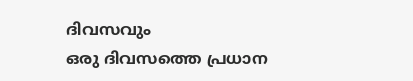ദിവസവും
ഒരു ദിവസത്തെ പ്രധാന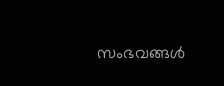സംഭവങ്ങൾ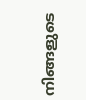നിങ്ങളുടെ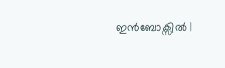ഇൻബോക്സിൽ |